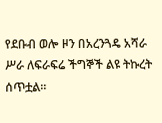የደቡብ ወሎ ዞን በአረንጓዴ አሻራ ሥራ ለፍራፍሬ ችግኞች ልዩ ትኩረት ሰጥቷል።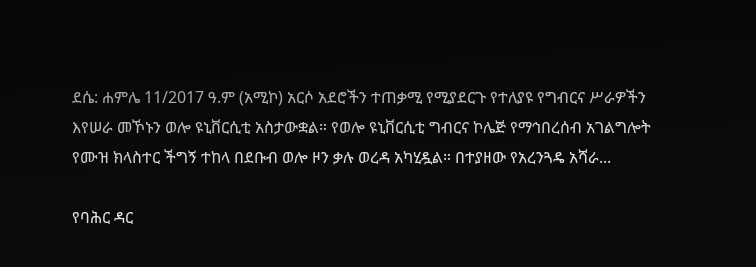ደሴ: ሐምሌ 11/2017 ዓ.ም (አሚኮ) አርሶ አደሮችን ተጠቃሚ የሚያደርጉ የተለያዩ የግብርና ሥራዎችን እየሠራ መኾኑን ወሎ ዩኒቨርሲቲ አስታውቋል። የወሎ ዩኒቨርሲቲ ግብርና ኮሌጅ የማኅበረሰብ አገልግሎት የሙዝ ክላስተር ችግኝ ተከላ በደቡብ ወሎ ዞን ቃሉ ወረዳ አካሂዷል። በተያዘው የአረንጓዴ አሻራ...

የባሕር ዳር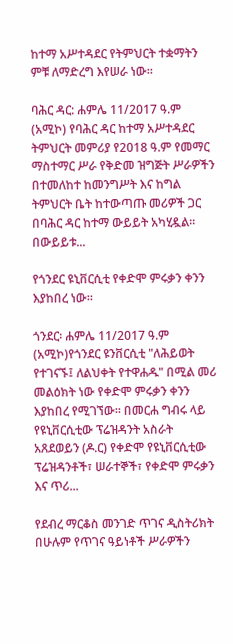ከተማ አሥተዳደር የትምህርት ተቋማትን ምቹ ለማድረግ እየሠራ ነው።

ባሕር ዳር: ሐምሌ 11/2017 ዓ.ም (አሚኮ) የባሕር ዳር ከተማ አሥተዳደር ትምህርት መምሪያ የ2018 ዓ.ም የመማር ማስተማር ሥራ የቅድመ ዝግጅት ሥራዎችን በተመለከተ ከመንግሥት እና ከግል ትምህርት ቤት ከተውጣጡ መሪዎች ጋር በባሕር ዳር ከተማ ውይይት አካሂዷል፡፡ በውይይቱ...

የጎንደር ዩኒቨርሲቲ የቀድሞ ምሩቃን ቀንን እያከበረ ነው።

ጎንደር፡ ሐምሌ 11/2017 ዓ.ም (አሚኮ)የጎንደር ዩንቨርሲቲ "ለሕይወት የተገናኙ፤ ለልህቀት የተዋሐዱ" በሚል መሪ መልዕክት ነው የቀድሞ ምሩቃን ቀንን እያከበረ የሚገኘው። በመርሐ ግብሩ ላይ የዩኒቨርሲቲው ፕሬዝዳንት አስራት አጸደወይን (ዶ.ር) የቀድሞ የዩኒቨርሲቲው ፕሬዝዳንቶች፣ ሠራተኞች፣ የቀድሞ ምሩቃን እና ጥሪ...

የደብረ ማርቆስ መንገድ ጥገና ዲስትሪክት በሁሉም የጥገና ዓይነቶች ሥራዎችን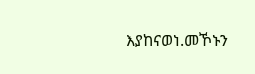እያከናወነ.መኾኑን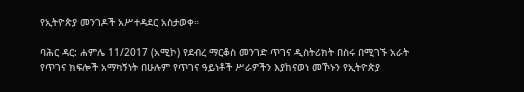የኢትዮጵያ መንገዶች አሥተዳደር አስታወቀ።

ባሕር ዳር: ሐምሌ 11/2017 (አሚኮ) የደብረ ማርቆስ መንገድ ጥገና ዲስትሪክት በስሩ በሚገኙ አራት የጥገና ክፍሎች አማካኝነት በሁሉም የጥገና ዓይነቶች ሥራዎችን እያከናወነ መኾኑን የኢትዮጵያ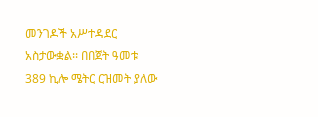መንገዶች አሥተዳደር አስታውቋል፡፡ በበጀት ዓመቱ 389 ኪሎ ሜትር ርዝመት ያለው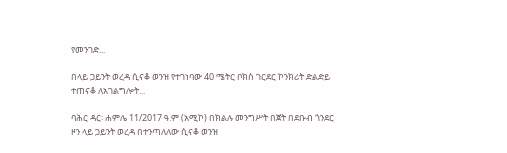የመንገድ...

በላይ ጋይንት ወረዳ ሲናቆ ወንዝ የተገነባው 40 ሜትር ቦክስ ገርደር ኮንክሪት ድልድይ ተጠናቆ ለአገልግሎት...

ባሕር ዳር፡ ሐምሌ 11/2017 ዓ.ም (አሚኮ) በክልሉ መንግሥት በጀት በደቡብ ጎንደር ዞን ላይ ጋይንት ወረዳ በተንጣለለው ሲናቆ ወንዝ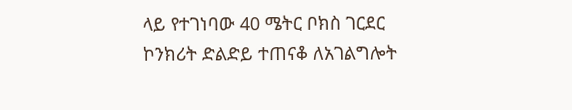ላይ የተገነባው 40 ሜትር ቦክስ ገርደር ኮንክሪት ድልድይ ተጠናቆ ለአገልግሎት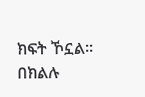ክፍት ኾኗል። በክልሉ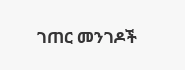ገጠር መንገዶች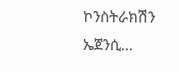ኮንስትራክሽን ኤጀንሲ...